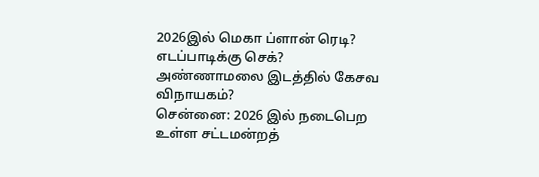2026இல் மெகா ப்ளான் ரெடி? எடப்பாடிக்கு செக்? அண்ணாமலை இடத்தில் கேசவ விநாயகம்?
சென்னை: 2026 இல் நடைபெற உள்ள சட்டமன்றத்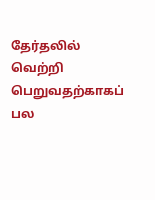தேர்தலில் வெற்றி பெறுவதற்காகப் பல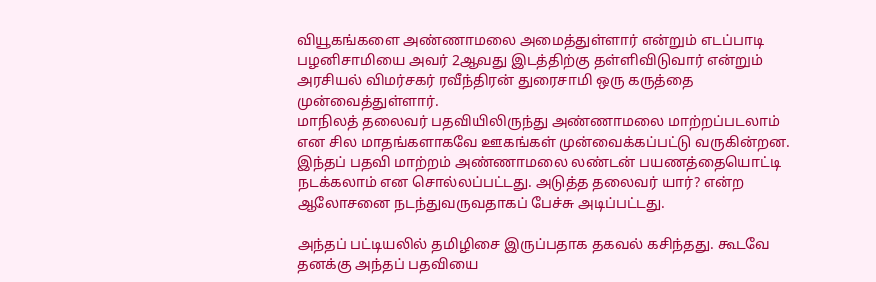வியூகங்களை அண்ணாமலை அமைத்துள்ளார் என்றும் எடப்பாடி பழனிசாமியை அவர் 2ஆவது இடத்திற்கு தள்ளிவிடுவார் என்றும் அரசியல் விமர்சகர் ரவீந்திரன் துரைசாமி ஒரு கருத்தை முன்வைத்துள்ளார்.
மாநிலத் தலைவர் பதவியிலிருந்து அண்ணாமலை மாற்றப்படலாம் என சில மாதங்களாகவே ஊகங்கள் முன்வைக்கப்பட்டு வருகின்றன. இந்தப் பதவி மாற்றம் அண்ணாமலை லண்டன் பயணத்தையொட்டி நடக்கலாம் என சொல்லப்பட்டது. அடுத்த தலைவர் யார்? என்ற ஆலோசனை நடந்துவருவதாகப் பேச்சு அடிப்பட்டது.

அந்தப் பட்டியலில் தமிழிசை இருப்பதாக தகவல் கசிந்தது. கூடவே தனக்கு அந்தப் பதவியை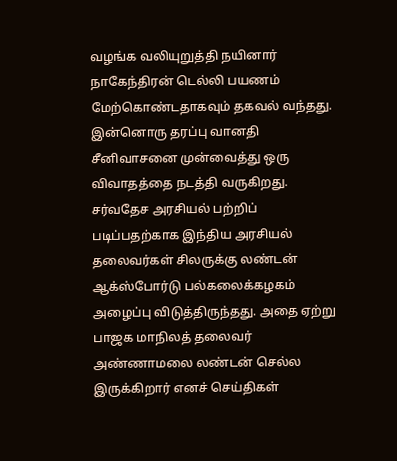வழங்க வலியுறுத்தி நயினார் நாகேந்திரன் டெல்லி பயணம் மேற்கொண்டதாகவும் தகவல் வந்தது. இன்னொரு தரப்பு வானதி சீனிவாசனை முன்வைத்து ஒரு விவாதத்தை நடத்தி வருகிறது.
சர்வதேச அரசியல் பற்றிப் படிப்பதற்காக இந்திய அரசியல் தலைவர்கள் சிலருக்கு லண்டன் ஆக்ஸ்போர்டு பல்கலைக்கழகம் அழைப்பு விடுத்திருந்தது. அதை ஏற்று பாஜக மாநிலத் தலைவர் அண்ணாமலை லண்டன் செல்ல இருக்கிறார் எனச் செய்திகள்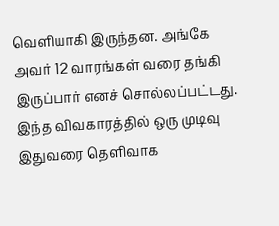வெளியாகி இருந்தன. அங்கே அவர் 12 வாரங்கள் வரை தங்கி இருப்பார் எனச் சொல்லப்பட்டது.
இந்த விவகாரத்தில் ஒரு முடிவு இதுவரை தெளிவாக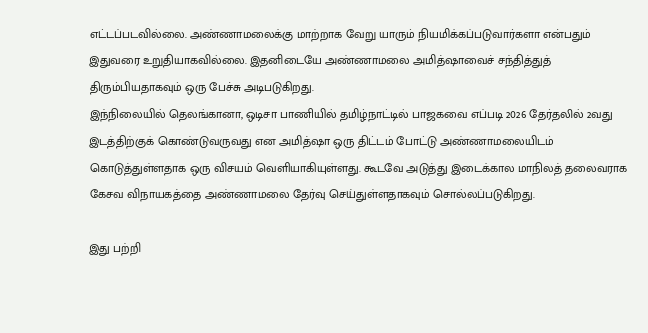எட்டப்படவில்லை. அண்ணாமலைக்கு மாற்றாக வேறு யாரும் நியமிக்கப்படுவார்களா என்பதும் இதுவரை உறுதியாகவில்லை. இதனிடையே அண்ணாமலை அமித்ஷாவைச் சந்தித்துத் திரும்பியதாகவும் ஒரு பேச்சு அடிபடுகிறது.
இந்நிலையில் தெலங்கானா, ஒடிசா பாணியில் தமிழ்நாட்டில் பாஜகவை எப்படி 2026 தேர்தலில் 2வது இடத்திற்குக் கொண்டுவருவது என அமித்ஷா ஒரு திட்டம் போட்டு அண்ணாமலையிடம் கொடுத்துள்ளதாக ஒரு விசயம் வெளியாகியுள்ளது. கூடவே அடுத்து இடைக்கால மாநிலத் தலைவராக கேசவ விநாயகத்தை அண்ணாமலை தேர்வு செய்துள்ளதாகவும் சொல்லப்படுகிறது.

இது பற்றி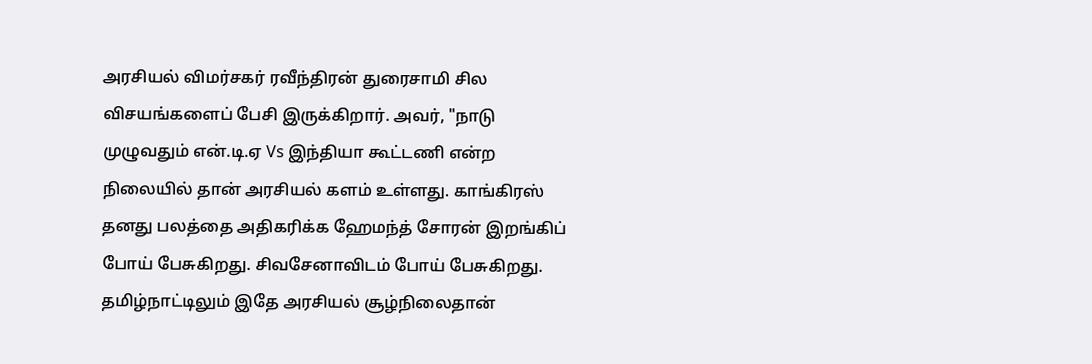அரசியல் விமர்சகர் ரவீந்திரன் துரைசாமி சில விசயங்களைப் பேசி இருக்கிறார். அவர், "நாடு முழுவதும் என்.டி.ஏ Vs இந்தியா கூட்டணி என்ற நிலையில் தான் அரசியல் களம் உள்ளது. காங்கிரஸ் தனது பலத்தை அதிகரிக்க ஹேமந்த் சோரன் இறங்கிப் போய் பேசுகிறது. சிவசேனாவிடம் போய் பேசுகிறது. தமிழ்நாட்டிலும் இதே அரசியல் சூழ்நிலைதான்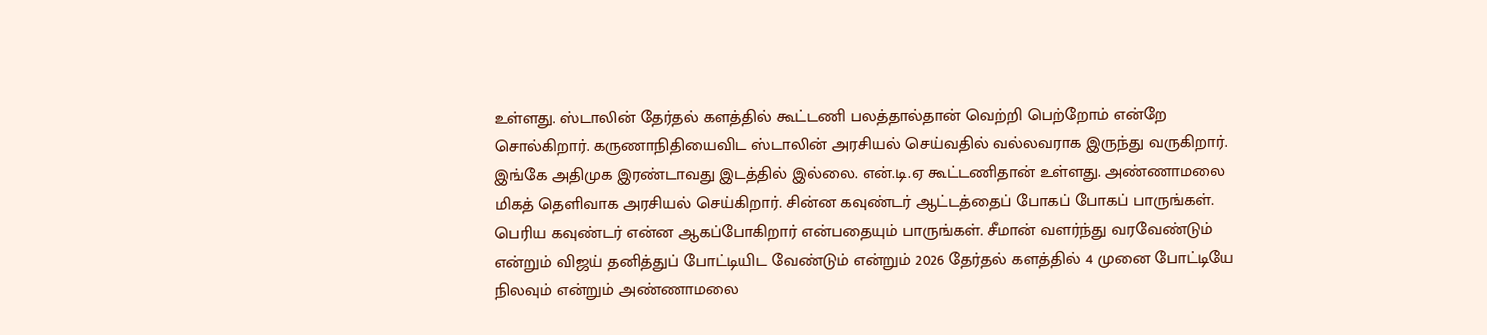உள்ளது. ஸ்டாலின் தேர்தல் களத்தில் கூட்டணி பலத்தால்தான் வெற்றி பெற்றோம் என்றே சொல்கிறார். கருணாநிதியைவிட ஸ்டாலின் அரசியல் செய்வதில் வல்லவராக இருந்து வருகிறார்.
இங்கே அதிமுக இரண்டாவது இடத்தில் இல்லை. என்.டி.ஏ கூட்டணிதான் உள்ளது. அண்ணாமலை மிகத் தெளிவாக அரசியல் செய்கிறார். சின்ன கவுண்டர் ஆட்டத்தைப் போகப் போகப் பாருங்கள். பெரிய கவுண்டர் என்ன ஆகப்போகிறார் என்பதையும் பாருங்கள். சீமான் வளர்ந்து வரவேண்டும் என்றும் விஜய் தனித்துப் போட்டியிட வேண்டும் என்றும் 2026 தேர்தல் களத்தில் 4 முனை போட்டியே நிலவும் என்றும் அண்ணாமலை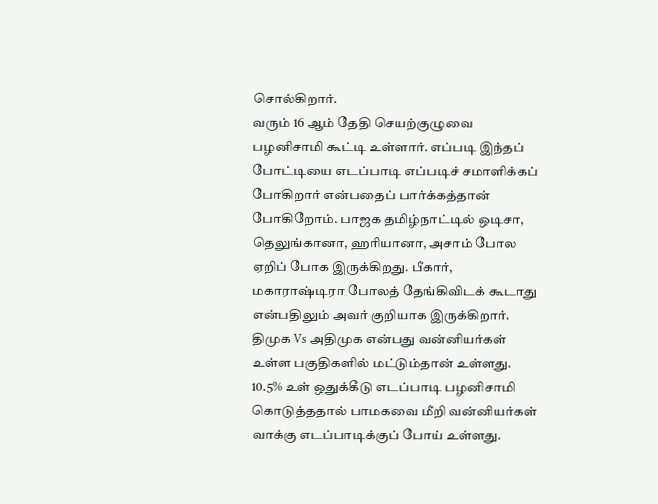சொல்கிறார்.
வரும் 16 ஆம் தேதி செயற்குழுவை பழனிசாமி கூட்டி உள்ளார். எப்படி இந்தப் போட்டியை எடப்பாடி எப்படிச் சமாளிக்கப் போகிறார் என்பதைப் பார்க்கத்தான் போகிறோம். பாஜக தமிழ்நாட்டில் ஒடிசா, தெலுங்கானா, ஹரியானா, அசாம் போல ஏறிப் போக இருக்கிறது. பீகார், மகாராஷ்டிரா போலத் தேங்கிவிடக் கூடாது என்பதிலும் அவர் குறியாக இருக்கிறார்.
திமுக Vs அதிமுக என்பது வன்னியர்கள் உள்ள பகுதிகளில் மட்டும்தான் உள்ளது. 10.5% உள் ஒதுக்கீடு எடப்பாடி பழனிசாமி கொடுத்ததால் பாமகவை மீறி வன்னியர்கள் வாக்கு எடப்பாடிக்குப் போய் உள்ளது.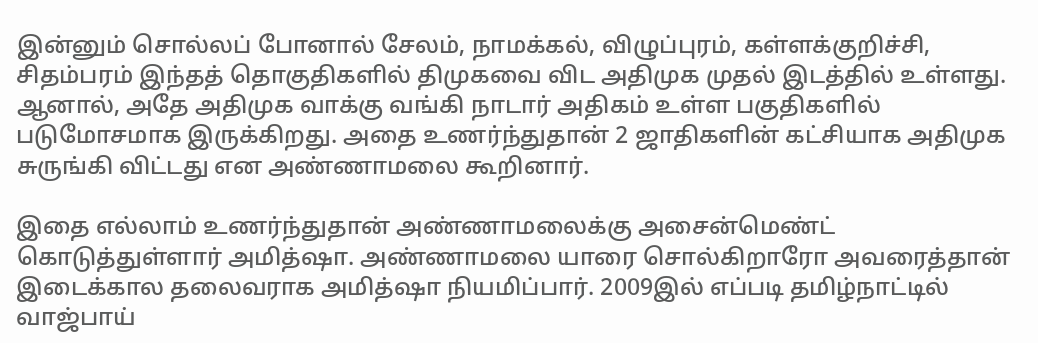இன்னும் சொல்லப் போனால் சேலம், நாமக்கல், விழுப்புரம், கள்ளக்குறிச்சி, சிதம்பரம் இந்தத் தொகுதிகளில் திமுகவை விட அதிமுக முதல் இடத்தில் உள்ளது. ஆனால், அதே அதிமுக வாக்கு வங்கி நாடார் அதிகம் உள்ள பகுதிகளில் படுமோசமாக இருக்கிறது. அதை உணர்ந்துதான் 2 ஜாதிகளின் கட்சியாக அதிமுக சுருங்கி விட்டது என அண்ணாமலை கூறினார்.

இதை எல்லாம் உணர்ந்துதான் அண்ணாமலைக்கு அசைன்மெண்ட் கொடுத்துள்ளார் அமித்ஷா. அண்ணாமலை யாரை சொல்கிறாரோ அவரைத்தான் இடைக்கால தலைவராக அமித்ஷா நியமிப்பார். 2009இல் எப்படி தமிழ்நாட்டில் வாஜ்பாய்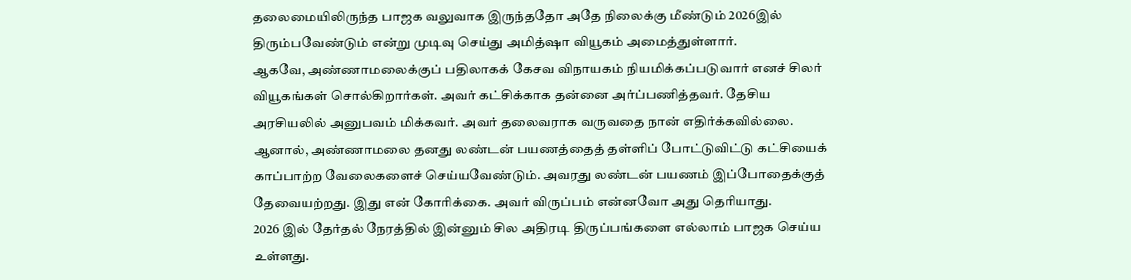தலைமையிலிருந்த பாஜக வலுவாக இருந்ததோ அதே நிலைக்கு மீண்டும் 2026இல் திரும்பவேண்டும் என்று முடிவு செய்து அமித்ஷா வியூகம் அமைத்துள்ளார்.
ஆகவே, அண்ணாமலைக்குப் பதிலாகக் கேசவ விநாயகம் நியமிக்கப்படுவார் எனச் சிலர் வியூகங்கள் சொல்கிறார்கள். அவர் கட்சிக்காக தன்னை அர்ப்பணித்தவர். தேசிய அரசியலில் அனுபவம் மிக்கவர். அவர் தலைவராக வருவதை நான் எதிர்க்கவில்லை. ஆனால், அண்ணாமலை தனது லண்டன் பயணத்தைத் தள்ளிப் போட்டுவிட்டு கட்சியைக் காப்பாற்ற வேலைகளைச் செய்யவேண்டும். அவரது லண்டன் பயணம் இப்போதைக்குத் தேவையற்றது. இது என் கோரிக்கை. அவர் விருப்பம் என்னவோ அது தெரியாது.
2026 இல் தேர்தல் நேரத்தில் இன்னும் சில அதிரடி திருப்பங்களை எல்லாம் பாஜக செய்ய உள்ளது.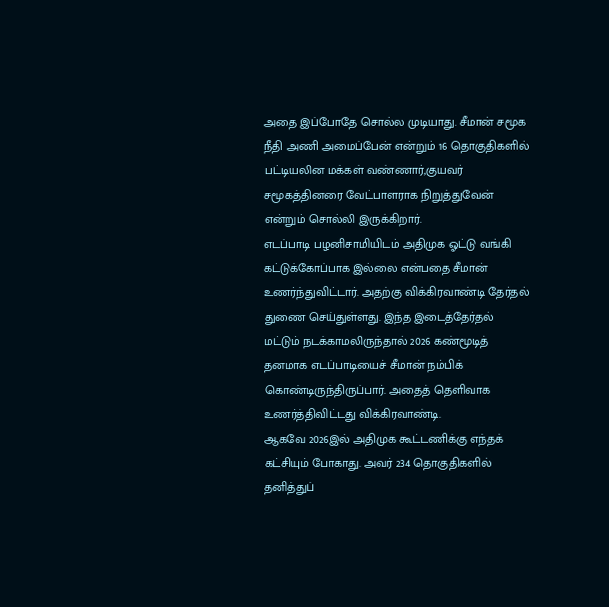அதை இப்போதே சொல்ல முடியாது. சீமான் சமூக நீதி அணி அமைப்பேன் என்றும் 16 தொகுதிகளில் பட்டியலின மக்கள் வண்ணார்,குயவர் சமூகத்தினரை வேட்பாளராக நிறுத்துவேன் என்றும் சொல்லி இருக்கிறார்.
எடப்பாடி பழனிசாமியிடம் அதிமுக ஓட்டு வங்கி கட்டுக்கோப்பாக இல்லை என்பதை சீமான் உணர்ந்துவிட்டார். அதற்கு விக்கிரவாண்டி தேர்தல் துணை செய்துள்ளது. இந்த இடைத்தேர்தல் மட்டும் நடக்காமலிருந்தால் 2026 கண்மூடித் தனமாக எடப்பாடியைச் சீமான் நம்பிக் கொண்டிருந்திருப்பார். அதைத் தெளிவாக உணர்த்திவிட்டது விக்கிரவாண்டி.
ஆகவே 2026இல் அதிமுக கூட்டணிக்கு எந்தக் கட்சியும் போகாது. அவர் 234 தொகுதிகளில் தனித்துப்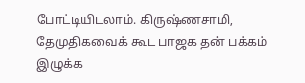போட்டியிடலாம். கிருஷ்ணசாமி, தேமுதிகவைக் கூட பாஜக தன் பக்கம் இழுக்க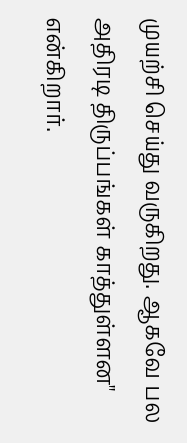முயற்சி செய்து வருகிறது. ஆகவே பல அதிரடி திருப்பங்கள் காத்துள்ளன" என்கிறார்.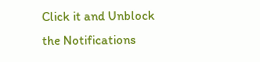Click it and Unblock the Notifications